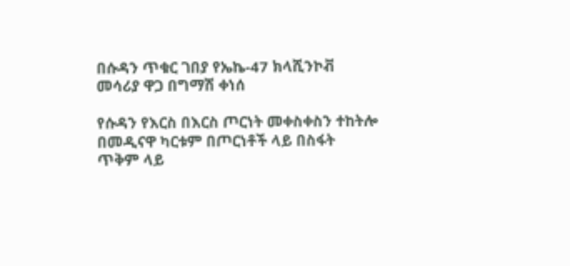በሱዳን ጥቁር ገበያ የኤኬ-47 ክላሺንኮቭ መሳሪያ ዋጋ በግማሽ ቀነሰ

የሱዳን የእርስ በእርስ ጦርነት መቀስቀስን ተከትሎ በመዲናዋ ካርቱም በጦርነቶች ላይ በስፋት ጥቅም ላይ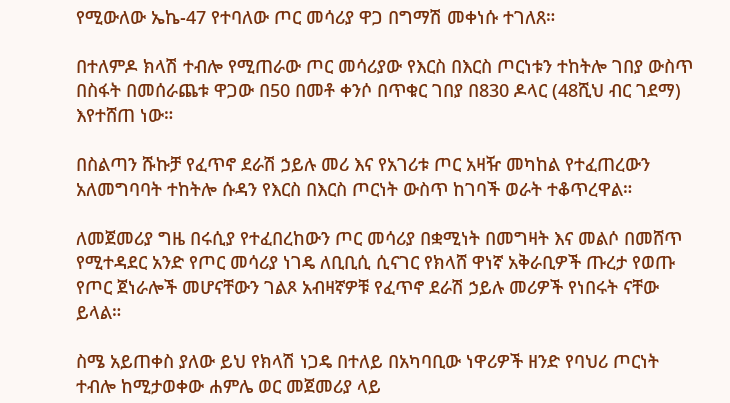የሚውለው ኤኬ-47 የተባለው ጦር መሳሪያ ዋጋ በግማሽ መቀነሱ ተገለጸ።

በተለምዶ ክላሽ ተብሎ የሚጠራው ጦር መሳሪያው የእርስ በእርስ ጦርነቱን ተከትሎ ገበያ ውስጥ በስፋት በመሰራጨቱ ዋጋው በ50 በመቶ ቀንሶ በጥቁር ገበያ በ830 ዶላር (48ሺህ ብር ገደማ) እየተሸጠ ነው።

በስልጣን ሹኩቻ የፈጥኖ ደራሽ ኃይሉ መሪ እና የአገሪቱ ጦር አዛዥ መካከል የተፈጠረውን አለመግባባት ተከትሎ ሱዳን የእርስ በእርስ ጦርነት ውስጥ ከገባች ወራት ተቆጥረዋል።

ለመጀመሪያ ግዜ በሩሲያ የተፈበረከውን ጦር መሳሪያ በቋሚነት በመግዛት እና መልሶ በመሸጥ የሚተዳደር አንድ የጦር መሳሪያ ነገዴ ለቢቢሲ ሲናገር የክላሸ ዋነኛ አቅራቢዎች ጡረታ የወጡ የጦር ጀነራሎች መሆናቸውን ገልጾ አብዛኛዎቹ የፈጥኖ ደራሽ ኃይሉ መሪዎች የነበሩት ናቸው ይላል።

ስሜ አይጠቀስ ያለው ይህ የክላሽ ነጋዴ በተለይ በአካባቢው ነዋሪዎች ዘንድ የባህሪ ጦርነት ተብሎ ከሚታወቀው ሐምሌ ወር መጀመሪያ ላይ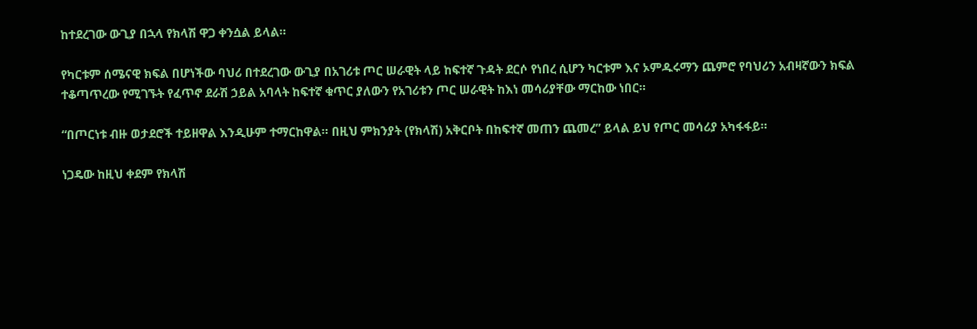ከተደረገው ውጊያ በኋላ የክላሽ ዋጋ ቀንሷል ይላል።

የካርቱም ሰሜናዊ ክፍል በሆነችው ባህሪ በተደረገው ውጊያ በአገሪቱ ጦር ሠራዊት ላይ ከፍተኛ ጉዳት ደርሶ የነበረ ሲሆን ካርቱም እና ኦምዱሩማን ጨምሮ የባህሪን አብዛኛውን ክፍል ተቆጣጥረው የሚገኙት የፈጥኖ ደራሽ ኃይል አባላት ከፍተኛ ቁጥር ያለውን የአገሪቱን ጦር ሠራዊት ከእነ መሳሪያቸው ማርከው ነበር።

“በጦርነቱ ብዙ ወታደሮች ተይዘዋል እንዲሁም ተማርከዋል። በዚህ ምክንያት (የክላሽ) አቅርቦት በከፍተኛ መጠን ጨመረ” ይላል ይህ የጦር መሳሪያ አካፋፋይ።

ነጋዴው ከዚህ ቀደም የክላሽ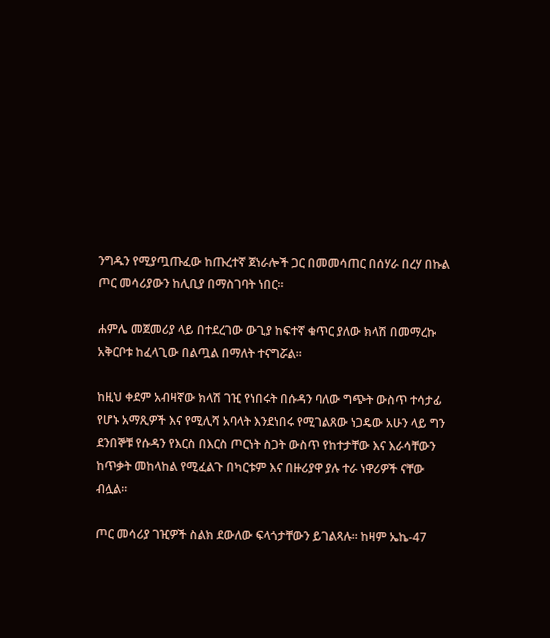ንግዱን የሚያጧጡፈው ከጡረተኛ ጀነራሎች ጋር በመመሳጠር በሰሃራ በረሃ በኩል ጦር መሳሪያውን ከሊቢያ በማስገባት ነበር።

ሐምሌ መጀመሪያ ላይ በተደረገው ውጊያ ከፍተኛ ቁጥር ያለው ክላሽ በመማረኩ አቅርቦቱ ከፈላጊው በልጧል በማለት ተናግሯል።

ከዚህ ቀደም አብዛኛው ክላሽ ገዢ የነበሩት በሱዳን ባለው ግጭት ውስጥ ተሳታፊ የሆኑ አማጺዎች እና የሚሊሻ አባላት እንደነበሩ የሚገልጸው ነጋዴው አሁን ላይ ግን ደንበኞቹ የሱዳን የእርስ በእርስ ጦርነት ስጋት ውስጥ የከተታቸው እና እራሳቸውን ከጥቃት መከላከል የሚፈልጉ በካርቱም እና በዙሪያዋ ያሉ ተራ ነዋሪዎች ናቸው ብሏል።

ጦር መሳሪያ ገዢዎች ስልክ ደውለው ፍላጎታቸውን ይገልጻሉ። ከዛም ኤኬ-47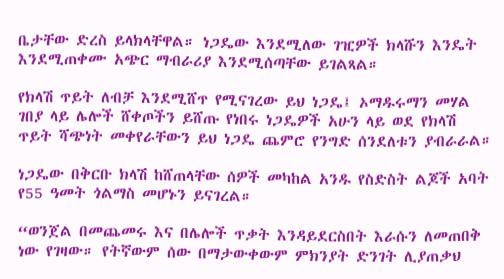ቤታቸው ድረስ ይላክላቸዋል። ነጋዴው እንደሚለው ገዢዎች ክላሹን እንዴት እንደሚጠቀሙ አጭር ማብራሪያ እንደሚሰጣቸው ይገልጻል።

የክላሽ ጥይት ለብቻ እንደሚሸጥ የሚናገረው ይህ ነጋዴ፤ ኦማዱሩማን መሃል ገበያ ላይ ሌሎች ሸቀጦችን ይሸጡ የነበሩ ነጋዴዎች አሁን ላይ ወደ የክላሽ ጥይት ሻጭነት መቀየራቸውን ይህ ነጋዴ ጨምሮ የንግድ ሰንደለቱን ያብራራል።

ነጋዴው በቅርቡ ክላሽ ከሸጠላቸው ሰዎች መካከል አንዱ የስድስት ልጆች አባት የ55 ዓመት ጎልማስ መሆኑን ይናገረል።

“ወንጀል በመጨመሩ እና በሌሎች ጥቃት እንዳይደርስበት እራሱን ለመጠበቅ ነው የገዛው። የትኛውም ሰው በማታውቀውም ምክንያት ድንገት ሊያጠቃህ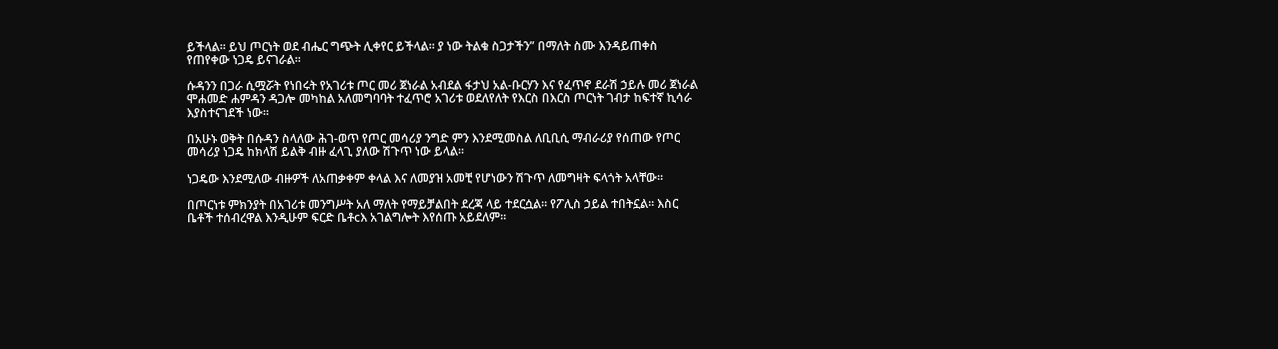ይችላል። ይህ ጦርነት ወደ ብሔር ግጭት ሊቀየር ይችላል። ያ ነው ትልቁ ስጋታችን” በማለት ስሙ እንዳይጠቀስ የጠየቀው ነጋዴ ይናገራል።

ሱዳንን በጋራ ሲሟሯት የነበሩት የአገሪቱ ጦር መሪ ጀነራል አብደል ፋታህ አል-ቡርሃን እና የፈጥኖ ደራሽ ኃይሉ መሪ ጀነራል ሞሐመድ ሐምዳን ዳጋሎ መካከል አለመግባባት ተፈጥሮ አገሪቱ ወደለየለት የእርስ በእርስ ጦርነት ገብታ ከፍተኛ ኪሳራ እያስተናገደች ነው።

በአሁኑ ወቅት በሱዳን ስላለው ሕገ-ወጥ የጦር መሳሪያ ንግድ ምን እንደሚመስል ለቢቢሲ ማብራሪያ የሰጠው የጦር መሳሪያ ነጋዴ ከክላሽ ይልቅ ብዙ ፈላጊ ያለው ሽጉጥ ነው ይላል።

ነጋዴው እንደሚለው ብዙዎች ለአጠቃቀም ቀላል እና ለመያዝ አመቺ የሆነውን ሽጉጥ ለመግዛት ፍላጎት አላቸው።

በጦርነቱ ምክንያት በአገሪቱ መንግሥት አለ ማለት የማይቻልበት ደረጃ ላይ ተደርሷል። የፖሊስ ኃይል ተበትኗል። እስር ቤቶች ተሰብረዋል እንዲሁም ፍርድ ቤቶcእ አገልግሎት እየሰጡ አይደለም።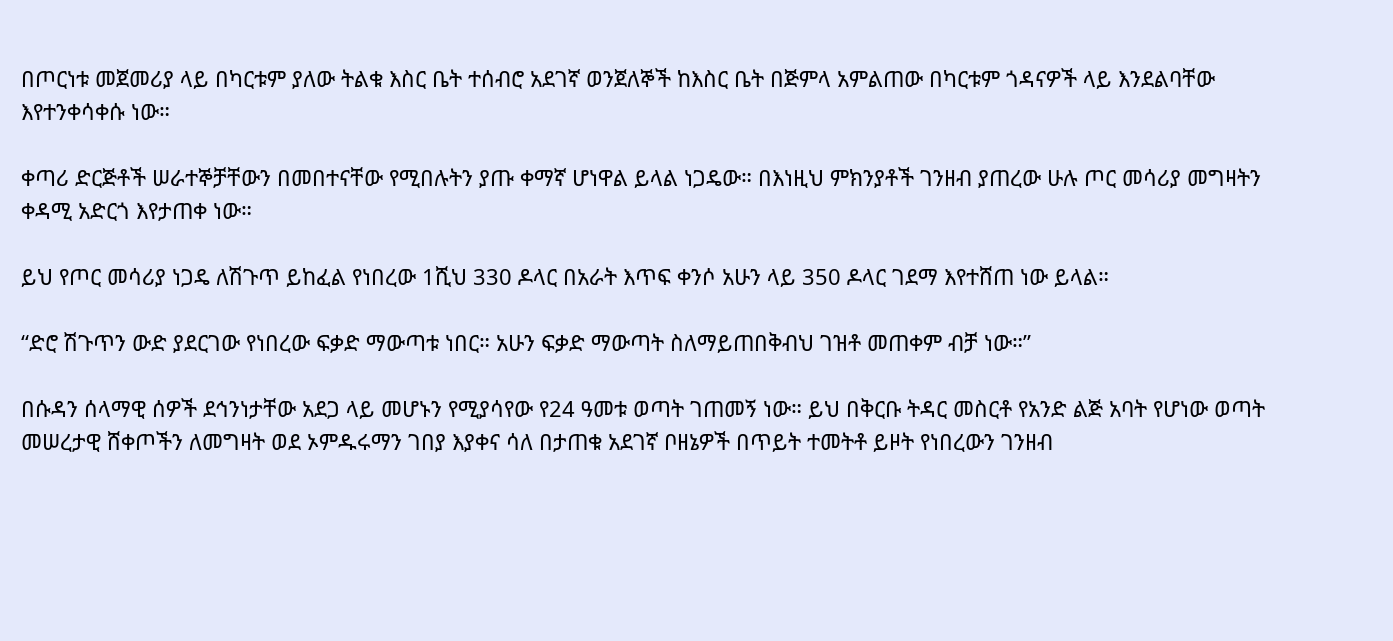በጦርነቱ መጀመሪያ ላይ በካርቱም ያለው ትልቁ እስር ቤት ተሰብሮ አደገኛ ወንጀለኞች ከእስር ቤት በጅምላ አምልጠው በካርቱም ጎዳናዎች ላይ እንደልባቸው እየተንቀሳቀሱ ነው።

ቀጣሪ ድርጅቶች ሠራተኞቻቸውን በመበተናቸው የሚበሉትን ያጡ ቀማኛ ሆነዋል ይላል ነጋዴው። በእነዚህ ምክንያቶች ገንዘብ ያጠረው ሁሉ ጦር መሳሪያ መግዛትን ቀዳሚ አድርጎ እየታጠቀ ነው።

ይህ የጦር መሳሪያ ነጋዴ ለሽጉጥ ይከፈል የነበረው 1ሺህ 330 ዶላር በአራት እጥፍ ቀንሶ አሁን ላይ 350 ዶላር ገደማ እየተሸጠ ነው ይላል።

“ድሮ ሽጉጥን ውድ ያደርገው የነበረው ፍቃድ ማውጣቱ ነበር። አሁን ፍቃድ ማውጣት ስለማይጠበቅብህ ገዝቶ መጠቀም ብቻ ነው።”

በሱዳን ሰላማዊ ሰዎች ደኅንነታቸው አደጋ ላይ መሆኑን የሚያሳየው የ24 ዓመቱ ወጣት ገጠመኝ ነው። ይህ በቅርቡ ትዳር መስርቶ የአንድ ልጅ አባት የሆነው ወጣት መሠረታዊ ሸቀጦችን ለመግዛት ወደ ኦምዱሩማን ገበያ እያቀና ሳለ በታጠቁ አደገኛ ቦዘኔዎች በጥይት ተመትቶ ይዞት የነበረውን ገንዘብ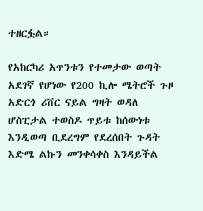ተዘርፏል።

የአከርካሪ አጥንቱን የተመታው ወጣት አደገኛ የሆነው የ200 ኪሎ ሜትሮች ጉዞ አድርጎ ሪቨር ናይል ግዛት ወዳለ ሆስፒታል ተወስዶ ጥይቱ ከሰውነቱ እንዲወጣ ቢደረግም የደረሰበት ጉዳት እድሜ ልኩን መንቀሳቀስ እንዳይችል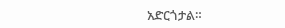አድርጎታል።